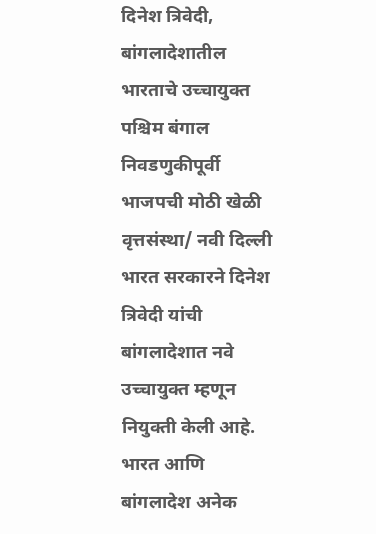दिनेश त्रिवेदी, बांगलादेशातील भारताचे उच्चायुक्त
पश्चिम बंगाल निवडणुकीपूर्वी भाजपची मोठी खेळी
वृत्तसंस्था/ नवी दिल्ली
भारत सरकारने दिनेश त्रिवेदी यांची बांगलादेशात नवे उच्चायुक्त म्हणून नियुक्ती केली आहे. भारत आणि बांगलादेश अनेक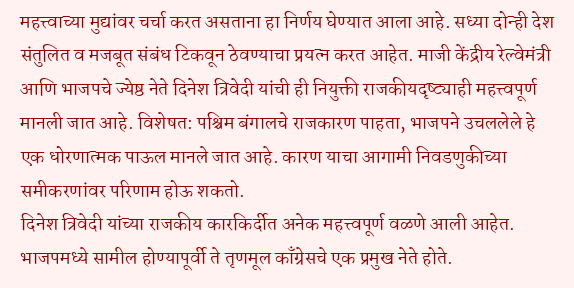महत्त्वाच्या मुद्यांवर चर्चा करत असताना हा निर्णय घेण्यात आला आहे. सध्या दोन्ही देश संतुलित व मजबूत संबंध टिकवून ठेवण्याचा प्रयत्न करत आहेत. माजी केंद्रीय रेल्वेमंत्री आणि भाजपचे ज्येष्ठ नेते दिनेश त्रिवेदी यांची ही नियुक्ती राजकीयदृष्ट्याही महत्त्वपूर्ण मानली जात आहे. विशेषत: पश्चिम बंगालचे राजकारण पाहता, भाजपने उचललेले हे एक धोरणात्मक पाऊल मानले जात आहे. कारण याचा आगामी निवडणुकीच्या समीकरणांवर परिणाम होऊ शकतो.
दिनेश त्रिवेदी यांच्या राजकीय कारकिर्दीत अनेक महत्त्वपूर्ण वळणे आली आहेत. भाजपमध्ये सामील होण्यापूर्वी ते तृणमूल काँग्रेसचे एक प्रमुख नेते होते.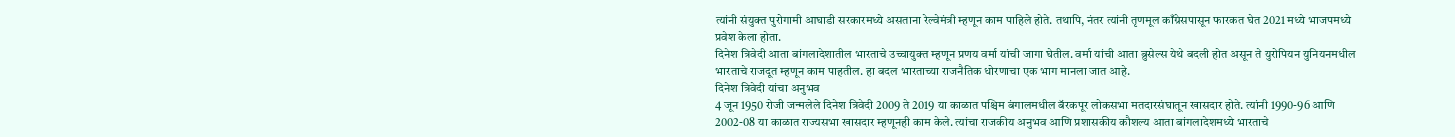त्यांनी संयुक्त पुरोगामी आघाडी सरकारमध्ये असताना रेल्वेमंत्री म्हणून काम पाहिले होते. तथापि, नंतर त्यांनी तृणमूल काँग्रेसपासून फारकत घेत 2021 मध्ये भाजपमध्ये प्रवेश केला होता.
दिनेश त्रिवेदी आता बांगलादेशातील भारताचे उच्चायुक्त म्हणून प्रणय वर्मा यांची जागा घेतील. वर्मा यांची आता ब्रुसेल्स येथे बदली होत असून ते युरोपियन युनियनमधील भारताचे राजदूत म्हणून काम पाहतील. हा बदल भारताच्या राजनैतिक धोरणाचा एक भाग मानला जात आहे.
दिनेश त्रिवेदी यांचा अनुभव
4 जून 1950 रोजी जन्मलेले दिनेश त्रिवेदी 2009 ते 2019 या काळात पश्चिम बंगालमधील बॅरकपूर लोकसभा मतदारसंघातून खासदार होते. त्यांनी 1990-96 आणि 2002-08 या काळात राज्यसभा खासदार म्हणूनही काम केले. त्यांचा राजकीय अनुभव आणि प्रशासकीय कौशल्य आता बांगलादेशमध्ये भारताचे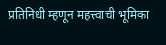प्रतिनिधी म्हणून महत्त्वाची भूमिका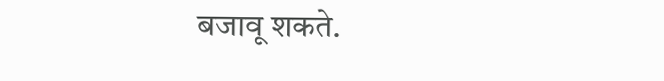बजावू शकते.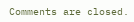Comments are closed.